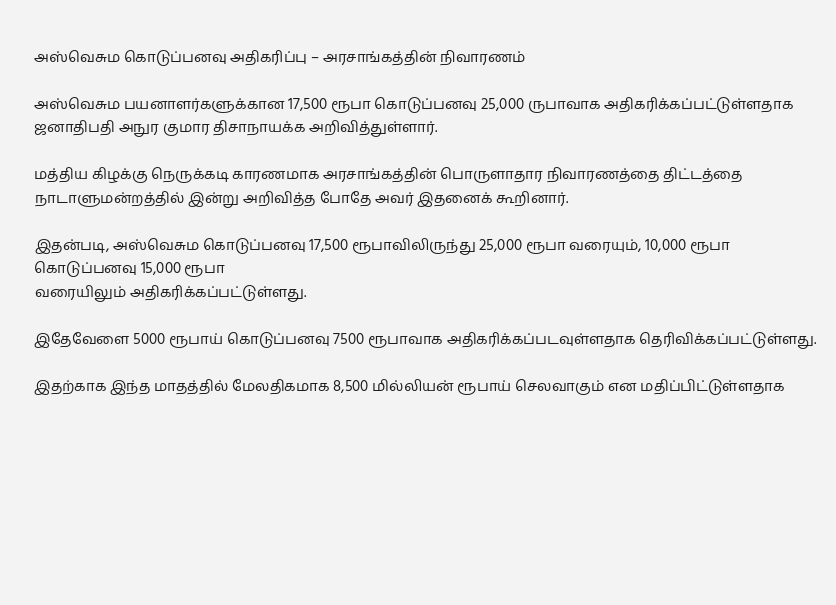அஸ்வெசும கொடுப்பனவு அதிகரிப்பு – அரசாங்கத்தின் நிவாரணம்

அஸ்வெசும பயனாளர்களுக்கான 17,500 ரூபா கொடுப்பனவு 25,000 ருபாவாக அதிகரிக்கப்பட்டுள்ளதாக
ஜனாதிபதி அநுர குமார திசாநாயக்க அறிவித்துள்ளார்.

மத்திய கிழக்கு நெருக்கடி காரணமாக அரசாங்கத்தின் பொருளாதார நிவாரணத்தை திட்டத்தை நாடாளுமன்றத்தில் இன்று அறிவித்த போதே அவர் இதனைக் கூறினார்.

இதன்படி, அஸ்வெசும கொடுப்பனவு 17,500 ரூபாவிலிருந்து 25,000 ரூபா வரையும், 10,000 ரூபா கொடுப்பனவு 15,000 ரூபா
வரையிலும் அதிகரிக்கப்பட்டுள்ளது.

இதேவேளை 5000 ரூபாய் கொடுப்பனவு 7500 ரூபாவாக அதிகரிக்கப்படவுள்ளதாக தெரிவிக்கப்பட்டுள்ளது.

இதற்காக இந்த மாதத்தில் மேலதிகமாக 8,500 மில்லியன் ரூபாய் செலவாகும் என மதிப்பிட்டுள்ளதாக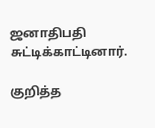ஜனாதிபதி சுட்டிக்காட்டினார்.

குறித்த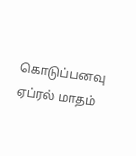கொடுப்பனவு ஏப்ரல் மாதம்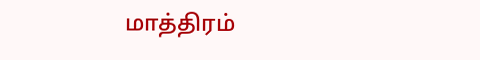மாத்திரம்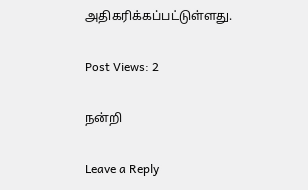அதிகரிக்கப்பட்டுள்ளது.

Post Views: 2

நன்றி

Leave a Reply